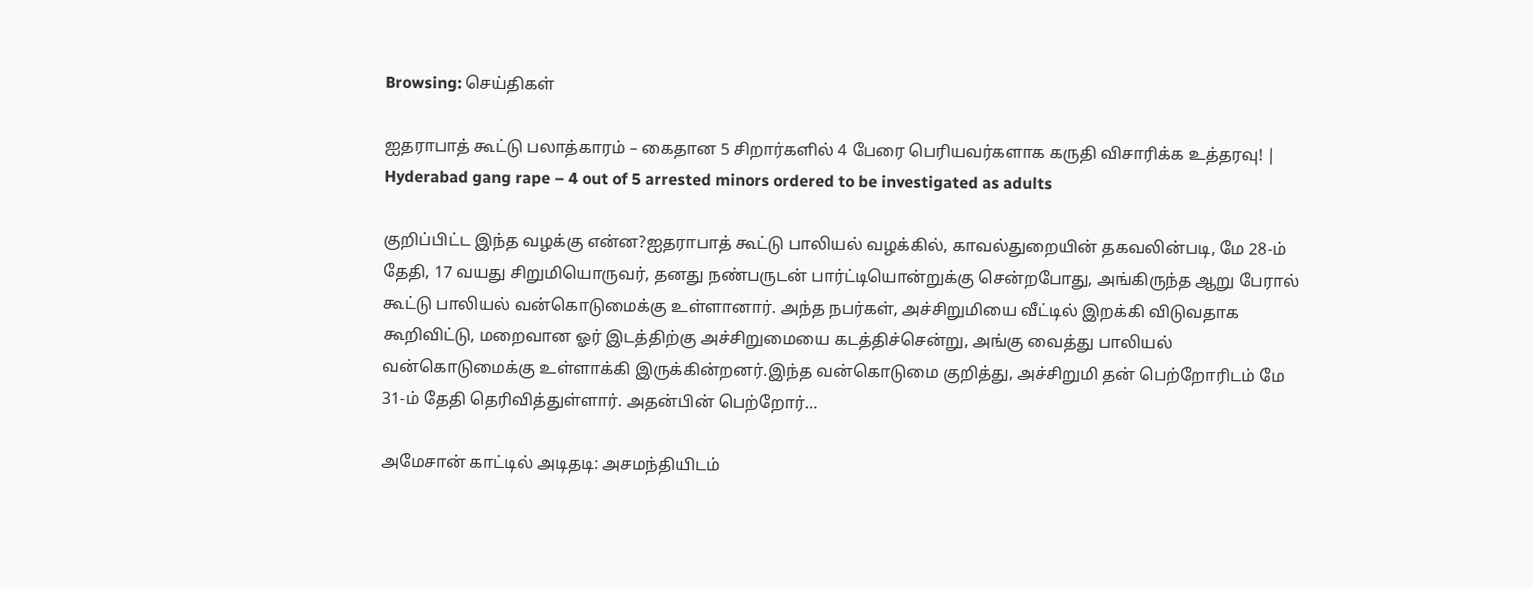Browsing: செய்திகள்

ஐதராபாத் கூட்டு பலாத்காரம் – கைதான 5 சிறார்களில் 4 பேரை பெரியவர்களாக கருதி விசாரிக்க உத்தரவு! | Hyderabad gang rape – 4 out of 5 arrested minors ordered to be investigated as adults

குறிப்பிட்ட இந்த வழக்கு என்ன?ஐதராபாத் கூட்டு பாலியல் வழக்கில், காவல்துறையின் தகவலின்படி, மே 28-ம் தேதி, 17 வயது சிறுமியொருவர், தனது நண்பருடன் பார்ட்டியொன்றுக்கு சென்றபோது, அங்கிருந்த ஆறு பேரால் கூட்டு பாலியல் வன்கொடுமைக்கு உள்ளானார். அந்த நபர்கள், அச்சிறுமியை வீட்டில் இறக்கி விடுவதாக கூறிவிட்டு, மறைவான ஓர் இடத்திற்கு அச்சிறுமையை கடத்திச்சென்று, அங்கு வைத்து பாலியல் வன்கொடுமைக்கு உள்ளாக்கி இருக்கின்றனர்.இந்த வன்கொடுமை குறித்து, அச்சிறுமி தன் பெற்றோரிடம் மே 31-ம் தேதி தெரிவித்துள்ளார். அதன்பின் பெற்றோர்…

அமேசான் காட்டில் அடிதடி: அசமந்தியிடம்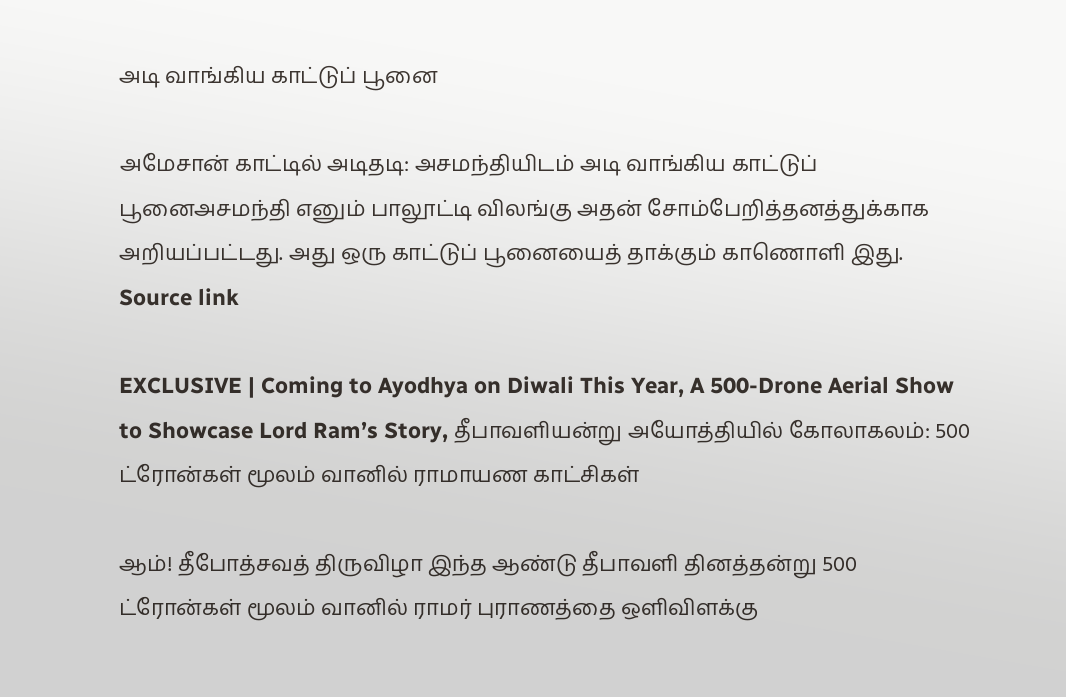அடி வாங்கிய காட்டுப் பூனை

அமேசான் காட்டில் அடிதடி: அசமந்தியிடம் அடி வாங்கிய காட்டுப் பூனைஅசமந்தி எனும் பாலூட்டி விலங்கு அதன் சோம்பேறித்தனத்துக்காக அறியப்பட்டது. அது ஒரு காட்டுப் பூனையைத் தாக்கும் காணொளி இது. Source link

EXCLUSIVE | Coming to Ayodhya on Diwali This Year, A 500-Drone Aerial Show to Showcase Lord Ram’s Story, தீபாவளியன்று அயோத்தியில் கோலாகலம்: 500 ட்ரோன்கள் மூலம் வானில் ராமாயண காட்சிகள்

ஆம்! தீபோத்சவத் திருவிழா இந்த ஆண்டு தீபாவளி தினத்தன்று 500 ட்ரோன்கள் மூலம் வானில் ராமர் புராணத்தை ஒளிவிளக்கு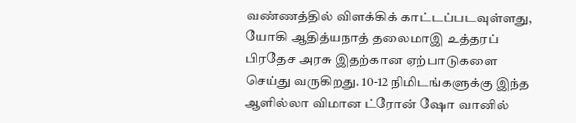வண்ணத்தில் விளக்கிக் காட்டப்படவுள்ளது, யோகி ஆதித்யநாத் தலைமாஇ உத்தரப் பிரதேச அரசு இதற்கான ஏற்பாடுகளை செய்து வருகிறது. 10-12 நிமிடங்களுக்கு இந்த ஆளில்லா விமான ட்ரோன் ஷோ வானில்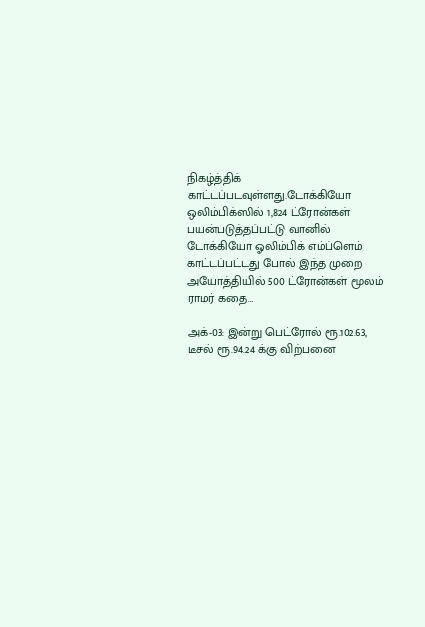நிகழ்த்திக் காட்டப்படவுள்ளது.டோக்கியோ ஒலிம்பிக்ஸில் 1,824 ட்ரோன்கள் பயன்படுத்தப்பட்டு வானில் டோக்கியோ ஓலிம்பிக் எம்ப்ளெம் காட்டப்பட்டது போல் இந்த முறை அயோத்தியில் 500 ட்ரோன்கள் மூலம் ராமர் கதை…

அக்-03: இன்று பெட்ரோல் ரூ.102.63, டீசல் ரூ.94.24 க்கு விற்பனை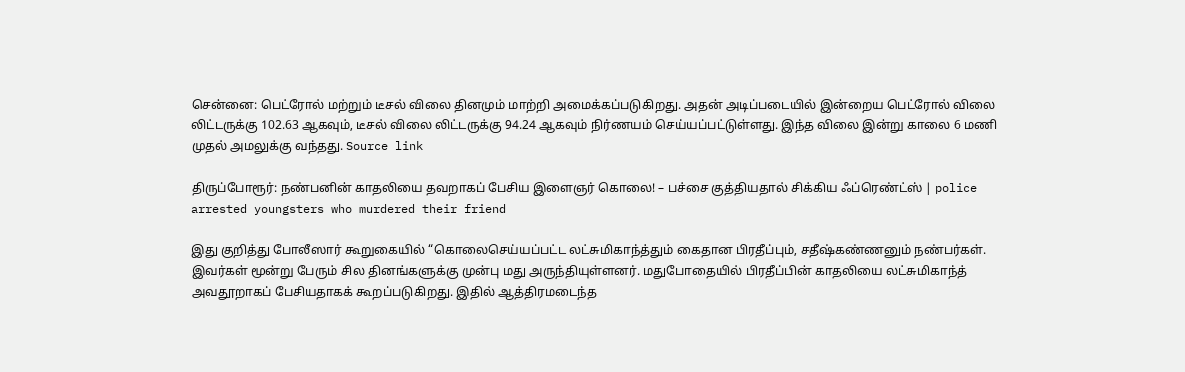சென்னை: பெட்ரோல் மற்றும் டீசல் விலை தினமும் மாற்றி அமைக்கப்படுகிறது. அதன் அடிப்படையில் இன்றைய பெட்ரோல் விலை லிட்டருக்கு 102.63 ஆகவும், டீசல் விலை லிட்டருக்கு 94.24 ஆகவும் நிர்ணயம் செய்யப்பட்டுள்ளது. இந்த விலை இன்று காலை 6 மணி முதல் அமலுக்கு வந்தது. Source link

திருப்போரூர்: நண்பனின் காதலியை தவறாகப் பேசிய இளைஞர் கொலை! – பச்சை குத்தியதால் சிக்கிய ஃப்ரெண்ட்ஸ் | police arrested youngsters who murdered their friend

இது குறித்து போலீஸார் கூறுகையில் “கொலைசெய்யப்பட்ட லட்சுமிகாந்த்தும் கைதான பிரதீப்பும், சதீஷ்கண்ணனும் நண்பர்கள். இவர்கள் மூன்று பேரும் சில தினங்களுக்கு முன்பு மது அருந்தியுள்ளனர். மதுபோதையில் பிரதீப்பின் காதலியை லட்சுமிகாந்த் அவதூறாகப் பேசியதாகக் கூறப்படுகிறது. இதில் ஆத்திரமடைந்த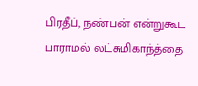பிரதீப், நண்பன் என்றுகூட பாராமல் லட்சுமிகாந்த்தை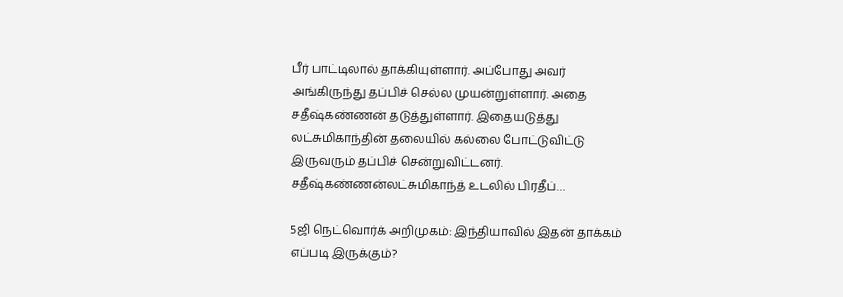பீர் பாட்டிலால் தாக்கியுள்ளார். அப்போது அவர் அங்கிருந்து தப்பிச் செல்ல முயன்றுள்ளார். அதை சதீஷ்கண்ணன் தடுத்துள்ளார். இதையடுத்து லட்சுமிகாந்தின் தலையில் கல்லை போட்டுவிட்டு இருவரும் தப்பிச் சென்றுவிட்டனர். சதீஷ்கண்ணன்லட்சுமிகாந்த் உடலில் பிரதீப்…

5ஜி நெட்வொர்க் அறிமுகம்: இந்தியாவில் இதன் தாக்கம் எப்படி இருக்கும்?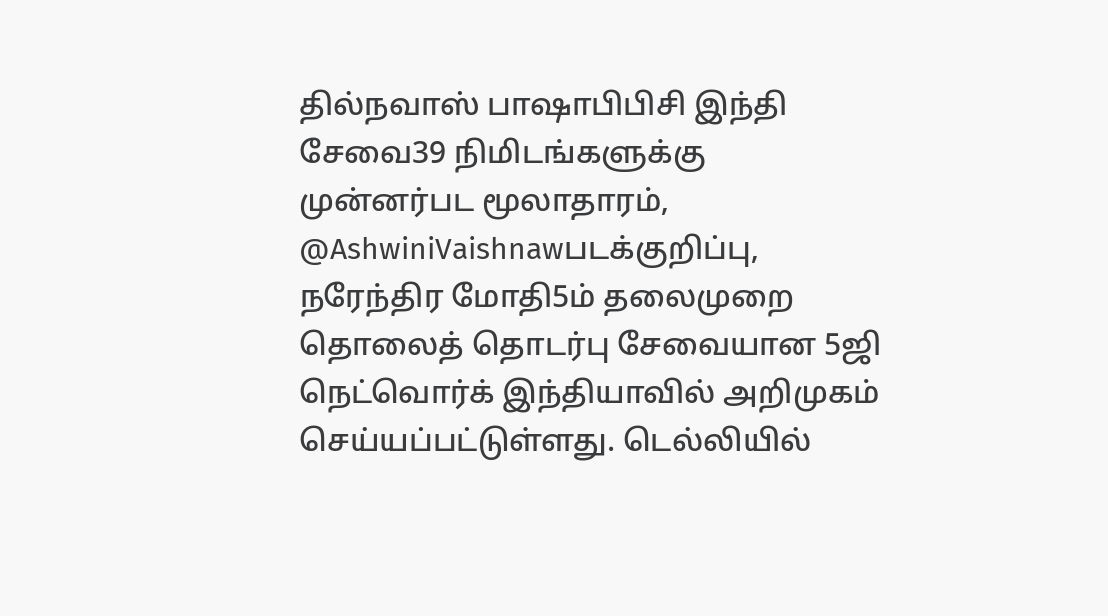தில்நவாஸ் பாஷாபிபிசி இந்தி சேவை39 நிமிடங்களுக்கு முன்னர்பட மூலாதாரம், @AshwiniVaishnawபடக்குறிப்பு, நரேந்திர மோதி5ம் தலைமுறை தொலைத் தொடர்பு சேவையான 5ஜி நெட்வொர்க் இந்தியாவில் அறிமுகம் செய்யப்பட்டுள்ளது. டெல்லியில்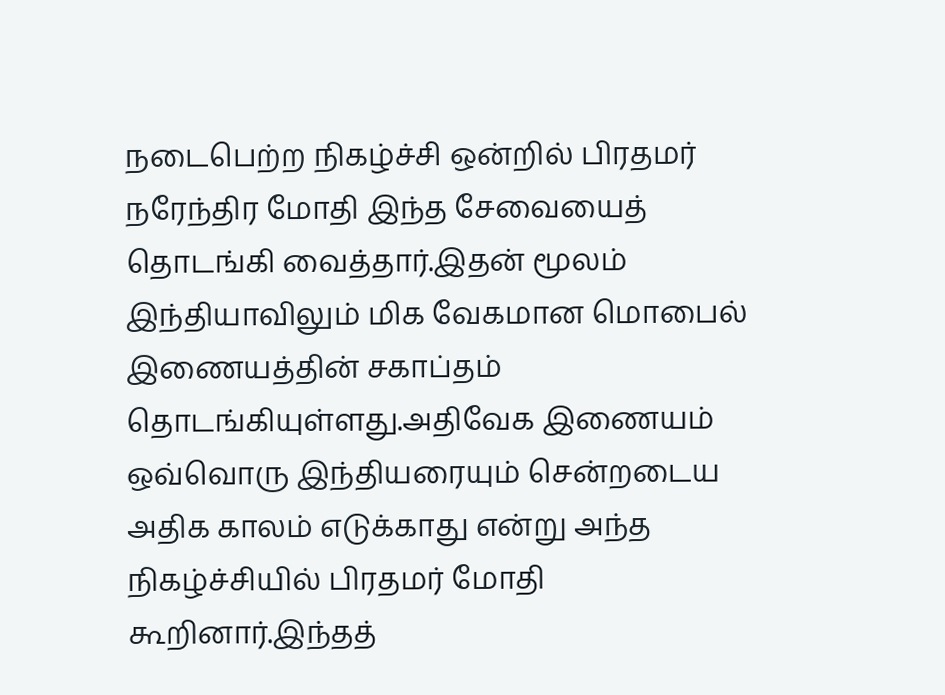நடைபெற்ற நிகழ்ச்சி ஒன்றில் பிரதமர் நரேந்திர மோதி இந்த சேவையைத் தொடங்கி வைத்தார்.இதன் மூலம் இந்தியாவிலும் மிக வேகமான மொபைல் இணையத்தின் சகாப்தம் தொடங்கியுள்ளது.அதிவேக இணையம் ஒவ்வொரு இந்தியரையும் சென்றடைய அதிக காலம் எடுக்காது என்று அந்த நிகழ்ச்சியில் பிரதமர் மோதி கூறினார்.இந்தத்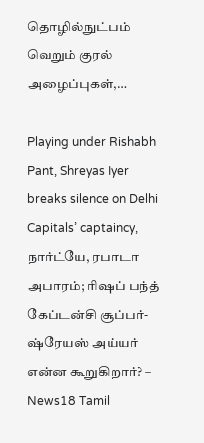தொழில்நுட்பம் வெறும் குரல் அழைப்புகள்,…

Playing under Rishabh Pant, Shreyas Iyer breaks silence on Delhi Capitals’ captaincy, நார்ட்யே, ரபாடா அபாரம்; ரிஷப் பந்த் கேப்டன்சி சூப்பர்- ஷ்ரேயஸ் அய்யர் என்ன கூறுகிறார்? – News18 Tamil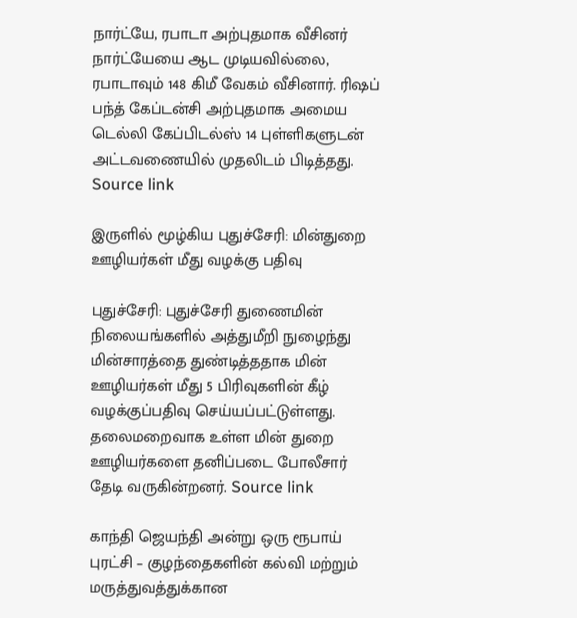நார்ட்யே, ரபாடா அற்புதமாக வீசினர் நார்ட்யேயை ஆட முடியவில்லை, ரபாடாவும் 148 கிமீ வேகம் வீசினார். ரிஷப் பந்த் கேப்டன்சி அற்புதமாக அமைய டெல்லி கேப்பிடல்ஸ் 14 புள்ளிகளுடன் அட்டவணையில் முதலிடம் பிடித்தது. Source link

இருளில் மூழ்கிய புதுச்சேரி: மின்துறை ஊழியர்கள் மீது வழக்கு பதிவு

புதுச்சேரி: புதுச்சேரி துணைமின் நிலையங்களில் அத்துமீறி நுழைந்து மின்சாரத்தை துண்டித்ததாக மின் ஊழியர்கள் மீது 5 பிரிவுகளின் கீழ் வழக்குப்பதிவு செய்யப்பட்டுள்ளது. தலைமறைவாக உள்ள மின் துறை ஊழியர்களை தனிப்படை போலீசார் தேடி வருகின்றனர். Source link

காந்தி ஜெயந்தி அன்று ஒரு ரூபாய் புரட்சி – குழந்தைகளின் கல்வி மற்றும் மருத்துவத்துக்கான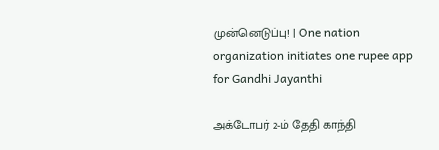முன்னெடுப்பு! | One nation organization initiates one rupee app for Gandhi Jayanthi

அக்டோபர் 2-ம் தேதி காந்தி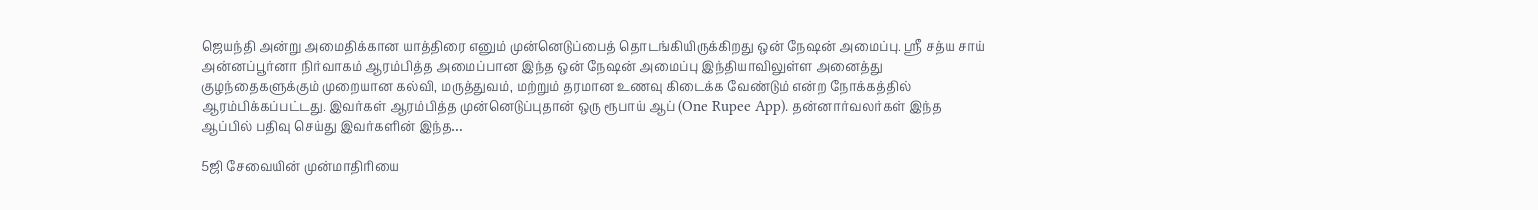ஜெயந்தி அன்று அமைதிக்கான யாத்திரை எனும் முன்னெடுப்பைத் தொடங்கியிருக்கிறது ஒன் நேஷன் அமைப்பு. ஸ்ரீ சத்ய சாய் அன்னப்பூர்னா நிர்வாகம் ஆரம்பித்த அமைப்பான இந்த ஒன் நேஷன் அமைப்பு இந்தியாவிலுள்ள அனைத்து குழந்தைகளுக்கும் முறையான கல்வி, மருத்துவம், மற்றும் தரமான உணவு கிடைக்க வேண்டும் என்ற நோக்கத்தில் ஆரம்பிக்கப்பட்டது. இவர்கள் ஆரம்பித்த முன்னெடுப்புதான் ஒரு ரூபாய் ஆப் (One Rupee App). தன்னார்வலர்கள் இந்த ஆப்பில் பதிவு செய்து இவர்களின் இந்த…

5ஜி சேவையின் முன்மாதிரியை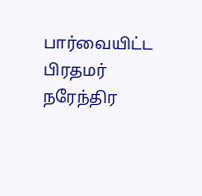பார்வையிட்ட பிரதமர் நரேந்திர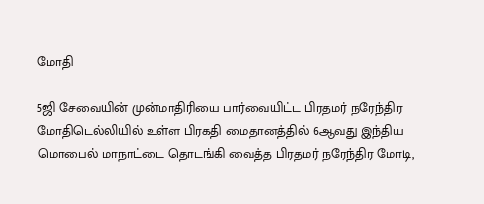மோதி

5ஜி சேவையின் முன்மாதிரியை பார்வையிட்ட பிரதமர் நரேந்திர மோதிடெல்லியில் உள்ள பிரகதி மைதானத்தில் 6ஆவது இந்திய மொபைல் மாநாட்டை தொடங்கி வைத்த பிரதமர் நரேந்திர மோடி,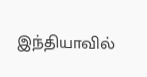இந்தியாவில்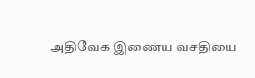அதிவேக இணைய வசதியை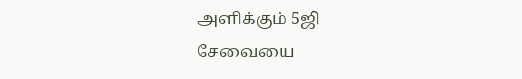அளிக்கும் 5ஜி சேவையை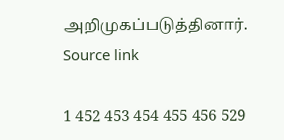அறிமுகப்படுத்தினார். Source link

1 452 453 454 455 456 529